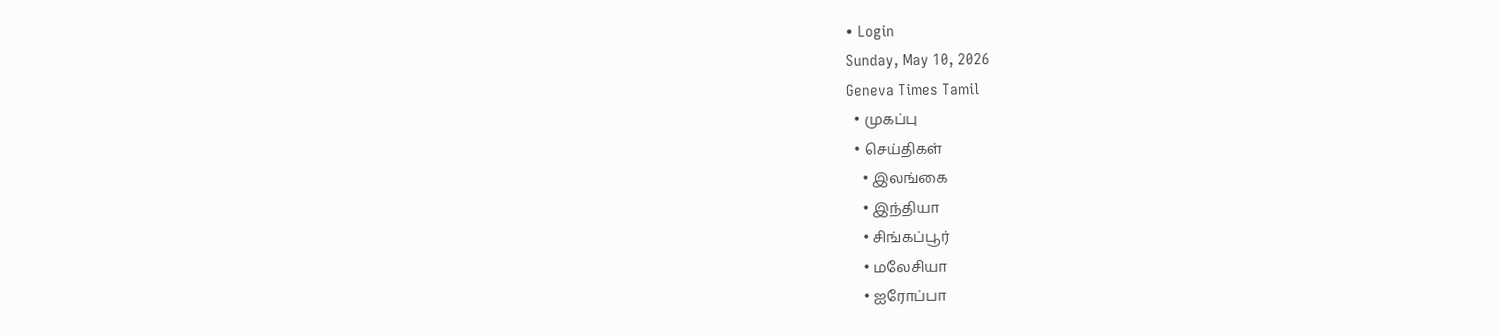• Login
Sunday, May 10, 2026
Geneva Times Tamil
  • முகப்பு
  • செய்திகள்
    • இலங்கை
    • இந்தியா
    • சிங்கப்பூர்
    • மலேசியா
    • ஐரோப்பா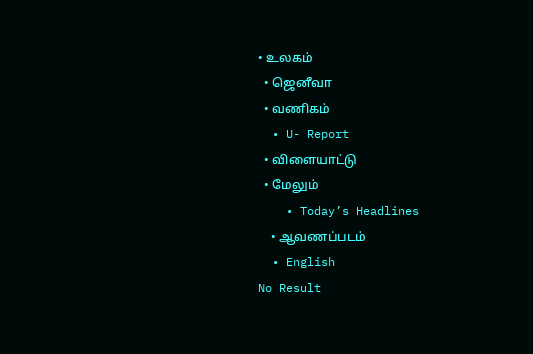• உலகம்
  • ஜெனீவா
  • வணிகம்
  • U- Report
  • விளையாட்டு
  • மேலும்
    • Today’s Headlines
    • ஆவணப்படம்
  • English
No Result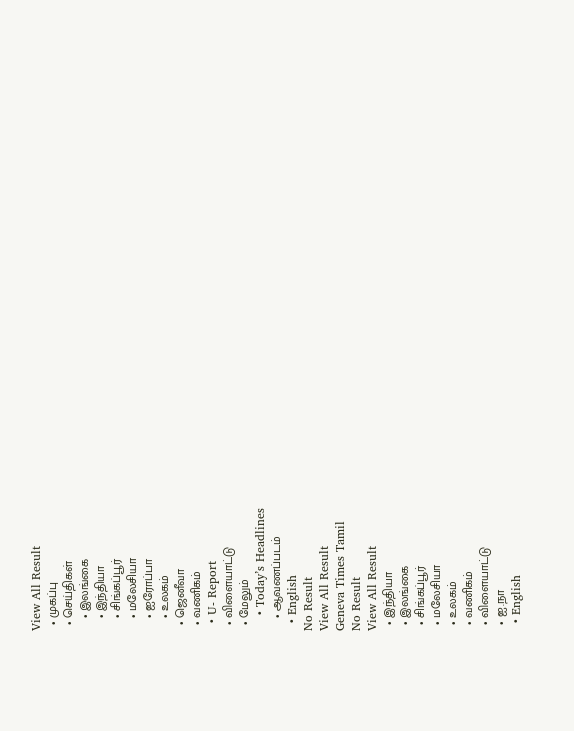View All Result
  • முகப்பு
  • செய்திகள்
    • இலங்கை
    • இந்தியா
    • சிங்கப்பூர்
    • மலேசியா
    • ஐரோப்பா
    • உலகம்
  • ஜெனீவா
  • வணிகம்
  • U- Report
  • விளையாட்டு
  • மேலும்
    • Today’s Headlines
    • ஆவணப்படம்
  • English
No Result
View All Result
Geneva Times Tamil
No Result
View All Result
  • இந்தியா
  • இலங்கை
  • சிங்கப்பூர்
  • மலேசியா
  • உலகம்
  • வணிகம்
  • விளையாட்டு
  • ஐ.நா
  • English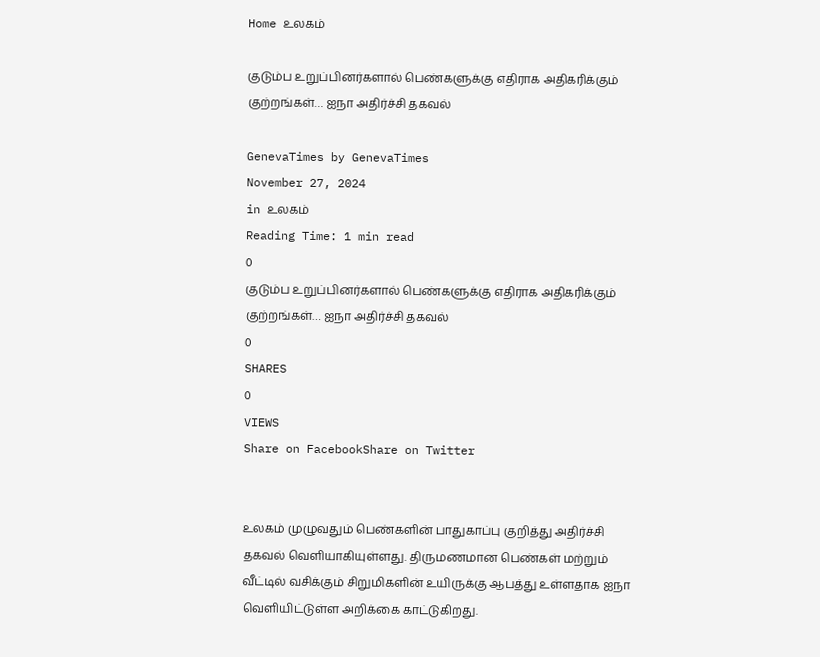Home உலகம்

குடும்ப உறுப்பினர்களால் பெண்களுக்கு எதிராக அதிகரிக்கும் குற்றங்கள்… ஐநா அதிர்ச்சி தகவல்

GenevaTimes by GenevaTimes
November 27, 2024
in உலகம்
Reading Time: 1 min read
0
குடும்ப உறுப்பினர்களால் பெண்களுக்கு எதிராக அதிகரிக்கும் குற்றங்கள்… ஐநா அதிர்ச்சி தகவல்
0
SHARES
0
VIEWS
Share on FacebookShare on Twitter


உலகம் முழுவதும் பெண்களின் பாதுகாப்பு குறித்து அதிர்ச்சி தகவல் வெளியாகியுள்ளது. திருமணமான பெண்கள் மற்றும் வீட்டில் வசிக்கும் சிறுமிகளின் உயிருக்கு ஆபத்து உள்ளதாக ஐநா வெளியிட்டுள்ள அறிக்கை காட்டுகிறது.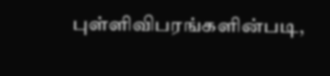புள்ளிவிபரங்களின்படி,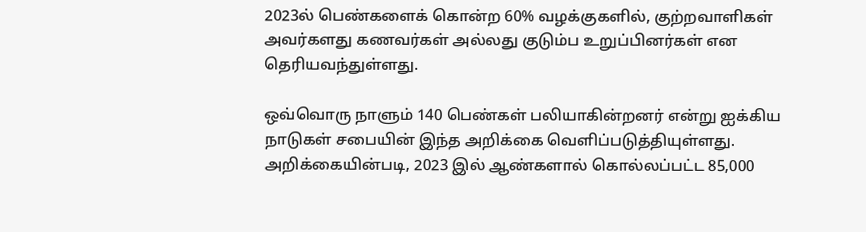2023ல் பெண்களைக் கொன்ற 60% வழக்குகளில், குற்றவாளிகள் அவர்களது கணவர்கள் அல்லது குடும்ப உறுப்பினர்கள் என தெரியவந்துள்ளது.

ஒவ்வொரு நாளும் 140 பெண்கள் பலியாகின்றனர் என்று ஐக்கிய நாடுகள் சபையின் இந்த அறிக்கை வெளிப்படுத்தியுள்ளது. அறிக்கையின்படி, 2023 இல் ஆண்களால் கொல்லப்பட்ட 85,000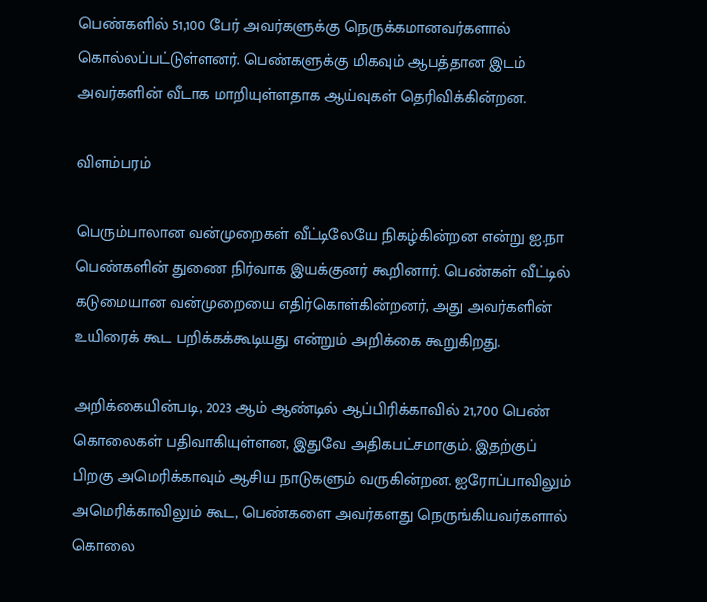பெண்களில் 51,100 பேர் அவர்களுக்கு நெருக்கமானவர்களால் கொல்லப்பட்டுள்ளனர். பெண்களுக்கு மிகவும் ஆபத்தான இடம் அவர்களின் வீடாக மாறியுள்ளதாக ஆய்வுகள் தெரிவிக்கின்றன.

விளம்பரம்

பெரும்பாலான வன்முறைகள் வீட்டிலேயே நிகழ்கின்றன என்று ஐ.நா பெண்களின் துணை நிர்வாக இயக்குனர் கூறினார். பெண்கள் வீட்டில் கடுமையான வன்முறையை எதிர்கொள்கின்றனர், அது அவர்களின் உயிரைக் கூட பறிக்கக்கூடியது என்றும் அறிக்கை கூறுகிறது.

அறிக்கையின்படி, 2023 ஆம் ஆண்டில் ஆப்பிரிக்காவில் 21,700 பெண் கொலைகள் பதிவாகியுள்ளன, இதுவே அதிகபட்சமாகும். இதற்குப் பிறகு அமெரிக்காவும் ஆசிய நாடுகளும் வருகின்றன. ஐரோப்பாவிலும் அமெரிக்காவிலும் கூட, பெண்களை அவர்களது நெருங்கியவர்களால் கொலை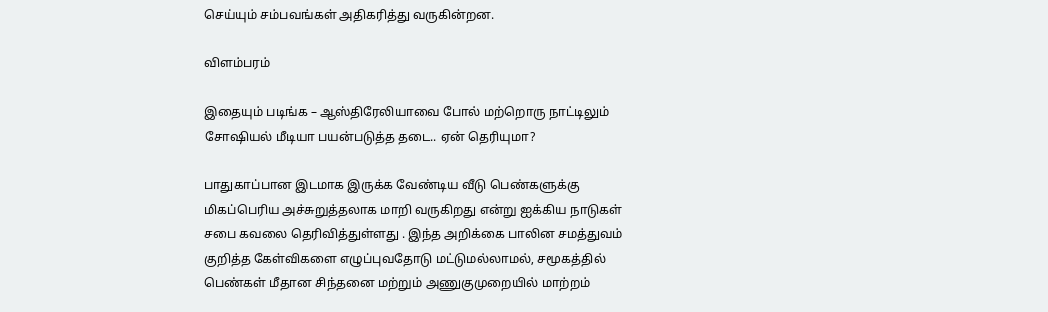செய்யும் சம்பவங்கள் அதிகரித்து வருகின்றன.

விளம்பரம்

இதையும் படிங்க – ஆஸ்திரேலியாவை போல் மற்றொரு நாட்டிலும் சோஷியல் மீடியா பயன்படுத்த தடை.. ஏன் தெரியுமா?

பாதுகாப்பான இடமாக இருக்க வேண்டிய வீடு பெண்களுக்கு மிகப்பெரிய அச்சுறுத்தலாக மாறி வருகிறது என்று ஐக்கிய நாடுகள் சபை கவலை தெரிவித்துள்ளது . இந்த அறிக்கை பாலின சமத்துவம் குறித்த கேள்விகளை எழுப்புவதோடு மட்டுமல்லாமல், சமூகத்தில் பெண்கள் மீதான சிந்தனை மற்றும் அணுகுமுறையில் மாற்றம்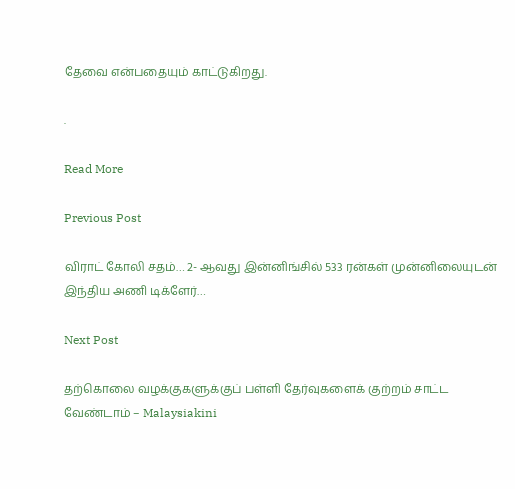தேவை என்பதையும் காட்டுகிறது.

.

Read More

Previous Post

விராட் கோலி சதம்… 2- ஆவது இன்னிங்சில் 533 ரன்கள் முன்னிலையுடன் இந்திய அணி டிக்ளேர்…

Next Post

தற்கொலை வழக்குகளுக்குப் பள்ளி தேர்வுகளைக் குற்றம் சாட்ட வேண்டாம் – Malaysiakini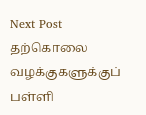Next Post
தற்கொலை வழக்குகளுக்குப் பள்ளி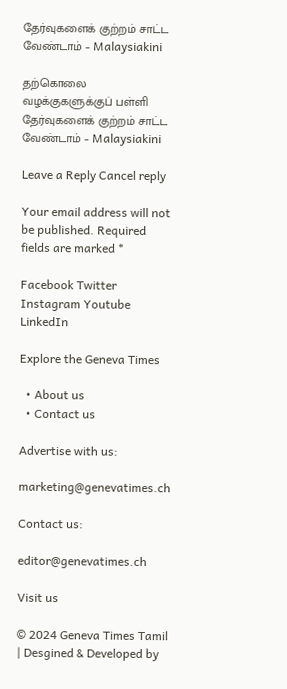தேர்வுகளைக் குற்றம் சாட்ட வேண்டாம் – Malaysiakini

தற்கொலை வழக்குகளுக்குப் பள்ளி தேர்வுகளைக் குற்றம் சாட்ட வேண்டாம் – Malaysiakini

Leave a Reply Cancel reply

Your email address will not be published. Required fields are marked *

Facebook Twitter Instagram Youtube LinkedIn

Explore the Geneva Times

  • About us
  • Contact us

Advertise with us:

marketing@genevatimes.ch

Contact us:

editor@genevatimes.ch

Visit us

© 2024 Geneva Times Tamil | Desgined & Developed by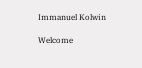Immanuel Kolwin

Welcome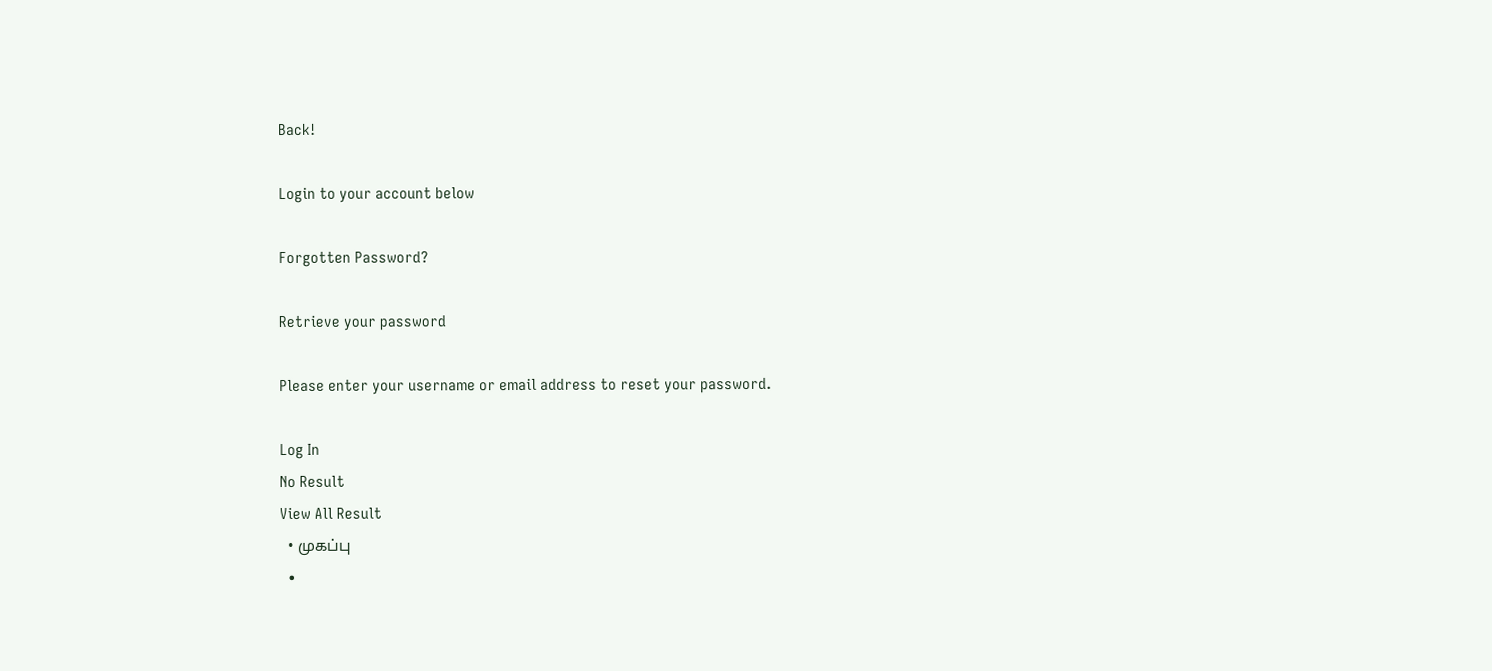Back!

Login to your account below

Forgotten Password?

Retrieve your password

Please enter your username or email address to reset your password.

Log In
No Result
View All Result
  • முகப்பு
  •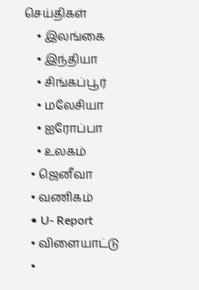செய்திகள்
    • இலங்கை
    • இந்தியா
    • சிங்கப்பூர்
    • மலேசியா
    • ஐரோப்பா
    • உலகம்
  • ஜெனீவா
  • வணிகம்
  • U- Report
  • விளையாட்டு
  •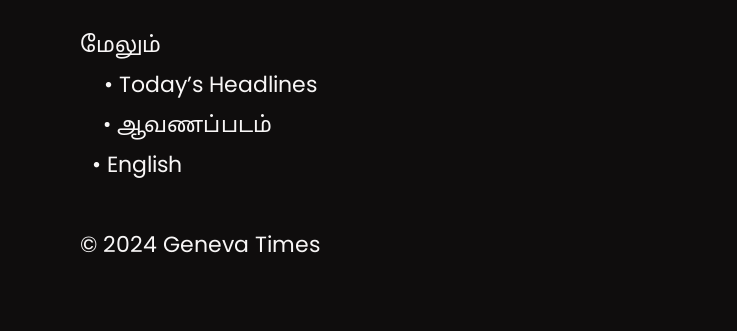மேலும்
    • Today’s Headlines
    • ஆவணப்படம்
  • English

© 2024 Geneva Times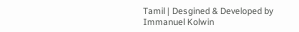Tamil | Desgined & Developed by Immanuel Kolwin